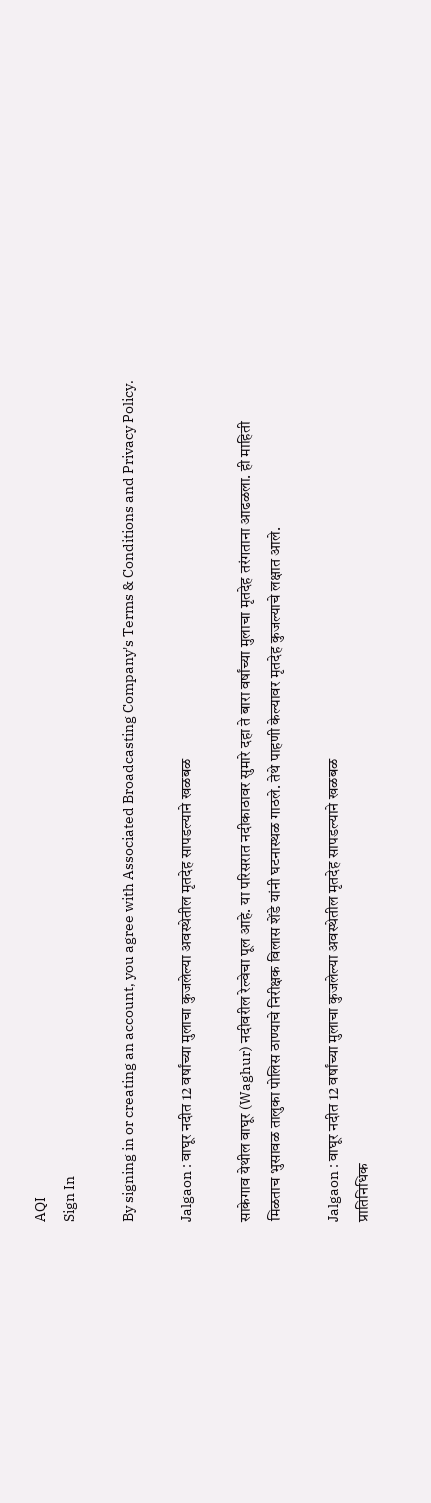AQI
Sign In

By signing in or creating an account, you agree with Associated Broadcasting Company's Terms & Conditions and Privacy Policy.

Jalgaon : वाघूर नदीत 12 वर्षांच्या मुलाचा कुजलेल्या अवस्थेतील मृतदेह सापडल्याने खळबळ

साकेगाव येथील वाघूर (Waghur) नदीवरील रेल्वेचा पूल आहे. या परिसरात नदीकाठावर सुमारे दहा ते बारा वर्षांच्या मुलाचा मृतदेह तरंगताना आढळला. ही माहिती मिळताच भुसावळ तालुका पोलिस ठाण्याचे निरीक्षक विलास शेंडे यांनी घटनास्थळ गाठले. तेथे पाहणी केल्यावर मृतदेह कुजल्याचे लक्षात आले.

Jalgaon : वाघूर नदीत 12 वर्षांच्या मुलाचा कुजलेल्या अवस्थेतील मृतदेह सापडल्याने खळबळ
प्रातिनिधिक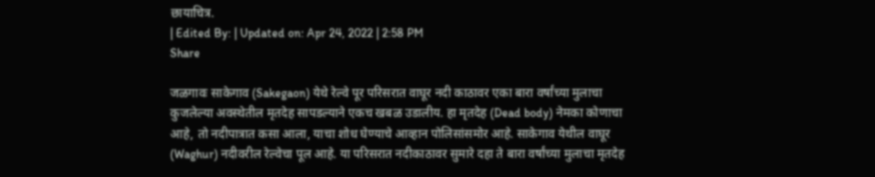छायाचित्र.
| Edited By: | Updated on: Apr 24, 2022 | 2:58 PM
Share

जळगावः साकेगाव (Sakegaon) येथे रेल्वे पूर परिसरात वाघूर नदी काठावर एका बारा वर्षांच्या मुलाचा कुजलेल्या अवस्थेतील मृतदेह सापडल्याने एकच खबळ उडालीय. हा मृतदेह (Dead body) नेमका कोणाचा आहे, तो नदीपात्रात कसा आला, याचा शोध घेण्याचे आव्हान पोलिसांसमोर आहे. साकेगाव येथील वाघूर (Waghur) नदीवरील रेल्वेचा पूल आहे. या परिसरात नदीकाठावर सुमारे दहा ते बारा वर्षांच्या मुलाचा मृतदेह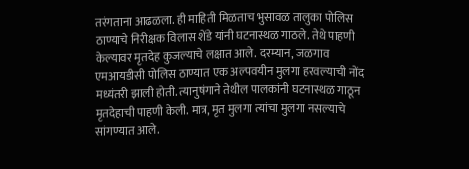तरंगताना आढळला. ही माहिती मिळताच भुसावळ तालुका पोलिस ठाण्याचे निरीक्षक विलास शेंडे यांनी घटनास्थळ गाठले. तेथे पाहणी केल्यावर मृतदेह कुजल्याचे लक्षात आले. दरम्यान, जळगाव एमआयडीसी पोलिस ठाण्यात एक अल्पवयीन मुलगा हरवल्याची नोंद मध्यंतरी झाली होती. त्यानुषंगाने तेथील पालकांनी घटनास्थळ गाठून मृतदेहाची पाहणी केली. मात्र, मृत मुलगा त्यांचा मुलगा नसल्याचे सांगण्यात आले.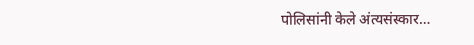पोलिसांनी केले अंत्यसंस्कार…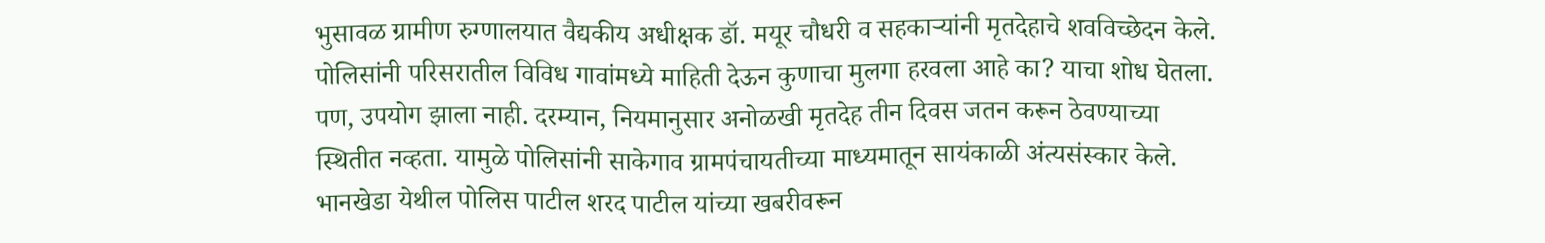भुसावळ ग्रामीण रुग्णालयात वैद्यकीय अधीक्षक डॉ. मयूर चौधरी व सहकाऱ्यांनी मृतदेहाचे शवविच्छेदन केले. पोलिसांनी परिसरातील विविध गावांमध्ये माहिती देऊन कुणाचा मुलगा हरवला आहे का? याचा शोध घेतला. पण, उपयोग झाला नाही. दरम्यान, नियमानुसार अनोळखी मृतदेह तीन दिवस जतन करून ठेवण्याच्या स्थितीत नव्हता. यामुळे पोलिसांनी साकेगाव ग्रामपंचायतीच्या माध्यमातून सायंकाळी अंत्यसंस्कार केले. भानखेडा येथील पोलिस पाटील शरद पाटील यांच्या खबरीवरून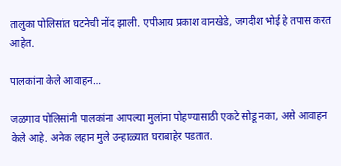तालुका पोलिसांत घटनेची नोंद झाली. एपीआय प्रकाश वानखेडे, जगदीश भोई हे तपास करत आहेत.

पालकांना केले आवाहन…

जळगाव पोलिसांनी पालकांना आपल्या मुलांना पोहण्यासाठी एकटे सोडू नका, असे आवाहन केले आहे. अनेक लहान मुले उन्हाळ्यात घराबाहेर पडतात.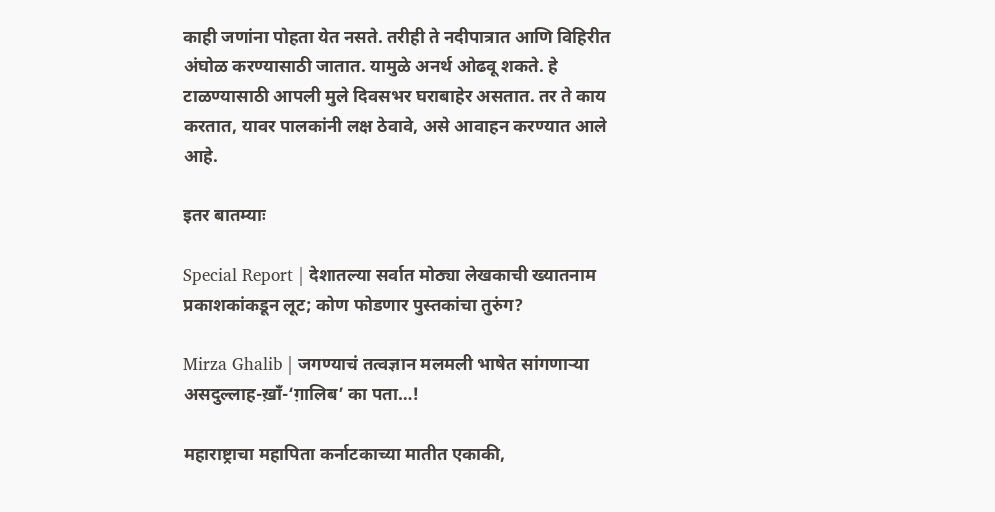काही जणांना पोहता येत नसते. तरीही ते नदीपात्रात आणि विहिरीत अंघोळ करण्यासाठी जातात. यामुळे अनर्थ ओढवू शकते. हे टाळण्यासाठी आपली मुले दिवसभर घराबाहेर असतात. तर ते काय करतात, यावर पालकांनी लक्ष ठेवावे, असे आवाहन करण्यात आले आहे.

इतर बातम्याः

Special Report | देशातल्या सर्वात मोठ्या लेखकाची ख्यातनाम प्रकाशकांकडून लूट; कोण फोडणार पुस्तकांचा तुरुंग?

Mirza Ghalib | जगण्याचं तत्वज्ञान मलमली भाषेत सांगणाऱ्या असदुल्लाह-ख़ाँ-‘ग़ालिब’ का पता…!

महाराष्ट्राचा महापिता कर्नाटकाच्या मातीत एकाकी,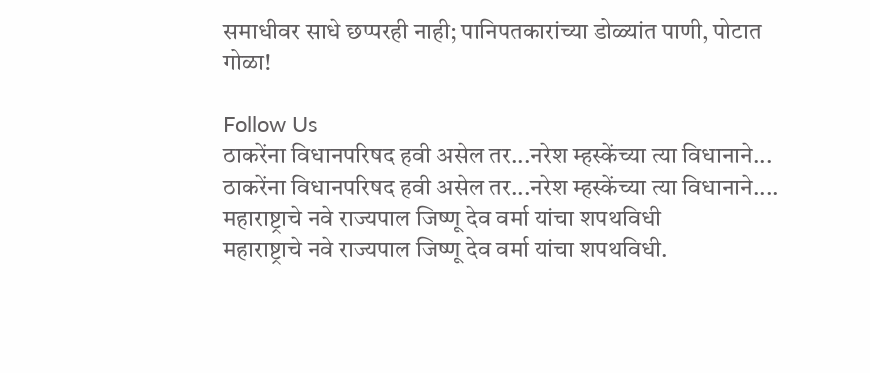समाधीवर साधे छप्परही नाही; पानिपतकारांच्या डोळ्यांत पाणी, पोटात गोळा!

Follow Us
ठाकरेंना विधानपरिषद हवी असेल तर...नरेश म्हस्केंच्या त्या विधानाने...
ठाकरेंना विधानपरिषद हवी असेल तर...नरेश म्हस्केंच्या त्या विधानाने....
महाराष्ट्राचे नवे राज्यपाल जिष्णू देव वर्मा यांचा शपथविधी
महाराष्ट्राचे नवे राज्यपाल जिष्णू देव वर्मा यांचा शपथविधी.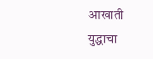आखाती युद्धाचा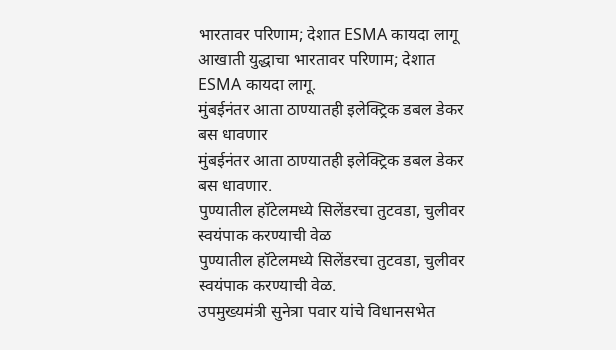भारतावर परिणाम; देशात ESMA कायदा लागू
आखाती युद्धाचा भारतावर परिणाम; देशात ESMA कायदा लागू.
मुंबईनंतर आता ठाण्यातही इलेक्ट्रिक डबल डेकर बस धावणार
मुंबईनंतर आता ठाण्यातही इलेक्ट्रिक डबल डेकर बस धावणार.
पुण्यातील हॉटेलमध्ये सिलेंडरचा तुटवडा, चुलीवर स्वयंपाक करण्याची वेळ
पुण्यातील हॉटेलमध्ये सिलेंडरचा तुटवडा, चुलीवर स्वयंपाक करण्याची वेळ.
उपमुख्यमंत्री सुनेत्रा पवार यांचे विधानसभेत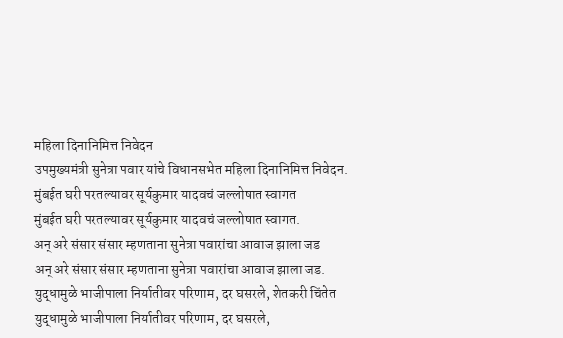महिला दिनानिमित्त निवेदन
उपमुख्यमंत्री सुनेत्रा पवार यांचे विधानसभेत महिला दिनानिमित्त निवेदन.
मुंबईत घरी परतल्यावर सूर्यकुमार यादवचं जल्लोषात स्वागत
मुंबईत घरी परतल्यावर सूर्यकुमार यादवचं जल्लोषात स्वागत.
अन् अरे संसार संसार म्हणताना सुनेत्रा पवारांचा आवाज झाला जड
अन् अरे संसार संसार म्हणताना सुनेत्रा पवारांचा आवाज झाला जड.
युद्धामुळे भाजीपाला निर्यातीवर परिणाम, दर घसरले, शेतकरी चिंतेत
युद्धामुळे भाजीपाला निर्यातीवर परिणाम, दर घसरले,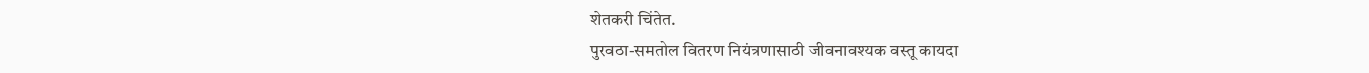शेतकरी चिंतेत.
पुरवठा-समतोल वितरण नियंत्रणासाठी जीवनावश्यक वस्तू कायदा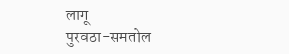लागू
पुरवठा-समतोल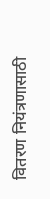वितरण नियंत्रणासाठी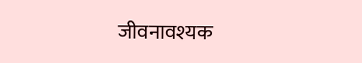जीवनावश्यक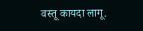वस्तू कायदा लागू.